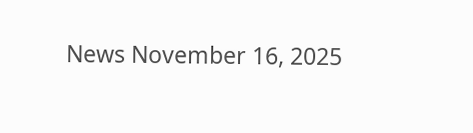News November 16, 2025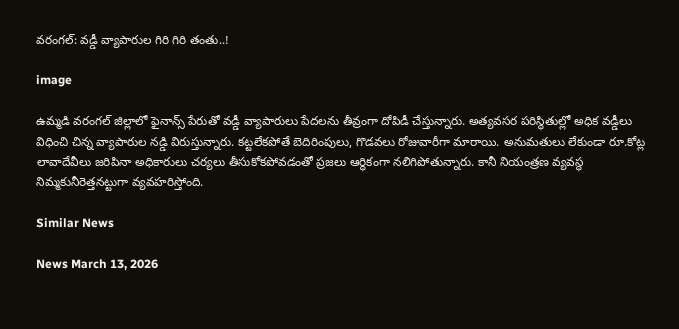వరంగల్: వడ్డీ వ్యాపారుల గిరి గిరి తంతు..!

image

ఉమ్మడి వరంగల్ జిల్లాలో ఫైనాన్స్ పేరుతో వడ్డీ వ్యాపారులు పేదలను తీవ్రంగా దోపిడీ చేస్తున్నారు. అత్యవసర పరిస్థితుల్లో అధిక వడ్డీలు విధించి చిన్న వ్యాపారుల నడ్డి విరుస్తున్నారు. కట్టలేకపోతే బెదిరింపులు, గొడవలు రోజువారీగా మారాయి. అనుమతులు లేకుండా రూ.కోట్ల లావాదేవీలు జరిపినా అధికారులు చర్యలు తీసుకోకపోవడంతో ప్రజలు ఆర్థికంగా నలిగిపోతున్నారు. కానీ నియంత్రణ వ్యవస్థ నిమ్మకునీరెత్తనట్టుగా వ్యవహరిస్తోంది.

Similar News

News March 13, 2026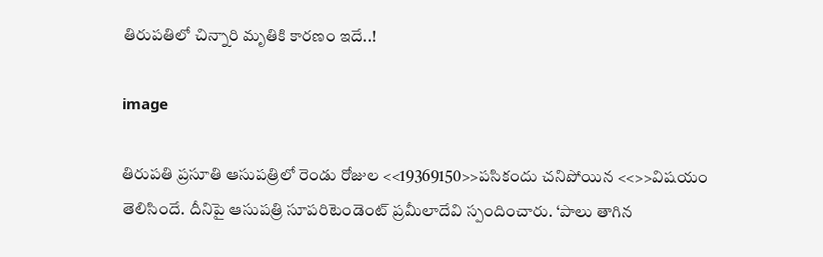తిరుపతిలో చిన్నారి మృతికి కారణం ఇదే..!

image

తిరుపతి ప్రసూతి ఆసుపత్రిలో రెండు రోజుల <<19369150>>పసికందు చనిపోయిన <<>>విషయం తెలిసిందే. దీనిపై ఆసుపత్రి సూపరిటెండెంట్ ప్రమీలాదేవి స్పందించారు. ‘పాలు తాగిన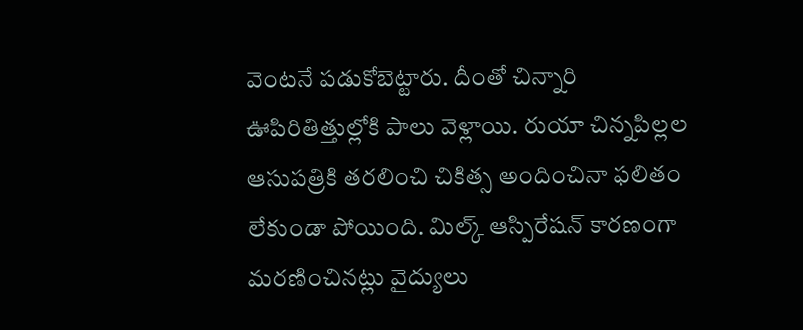వెంటనే పడుకోబెట్టారు. దీంతో చిన్నారి ఊపిరితిత్తుల్లోకి పాలు వెళ్లాయి. రుయా చిన్నపిల్లల ఆసుపత్రికి తరలించి చికిత్స అందించినా ఫలితం లేకుండా పోయింది. మిల్క్ ఆస్పిరేషన్ కారణంగా మరణించినట్లు వైద్యులు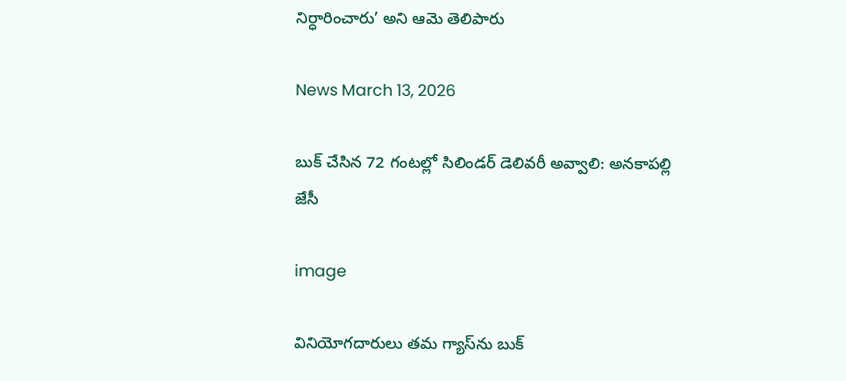నిర్ధారించారు’ అని ఆమె తెలిపారు

News March 13, 2026

బుక్ చేసిన 72 గంటల్లో సిలిండర్ డెలివరీ అవ్వాలి: అనకాపల్లి జేసీ

image

వినియోగదారులు తమ గ్యాస్‌ను బుక్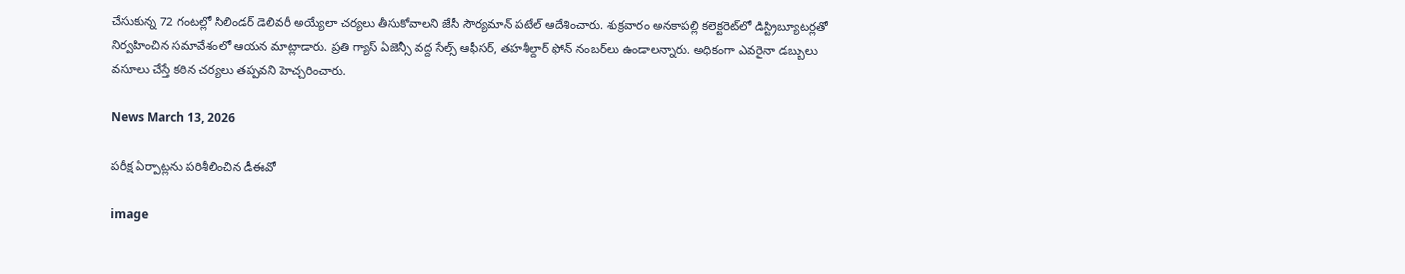చేసుకున్న 72 గంటల్లో సిలిండర్ డెలివరీ అయ్యేలా చర్యలు తీసుకోవాలని జేసీ సౌర్యమాన్ పటేల్ ఆదేశించారు. శుక్రవారం అనకాపల్లి కలెక్టరెట్‌లో డిస్ట్రిబ్యూటర్లతో నిర్వహించిన సమావేశంలో ఆయన మాట్లాడారు. ప్రతి గ్యాస్ ఏజెన్సీ వద్ద సేల్స్ ఆఫీసర్, తహశీల్దార్ ఫోన్ నంబర్‌లు ఉండాలన్నారు. అధికంగా ఎవరైనా డబ్బులు వసూలు చేస్తే కఠిన చర్యలు తప్పవని హెచ్చరించారు.

News March 13, 2026

పరీక్ష ఏర్పాట్లను పరిశీలించిన డీఈవో

image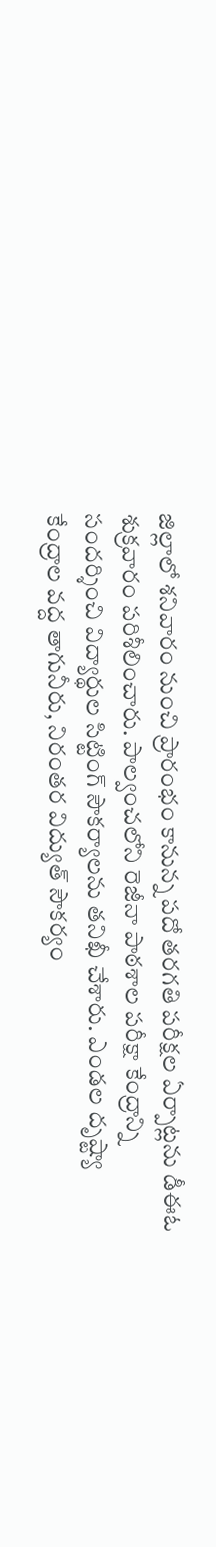జిల్లాలో శనివారం నుంచి ప్రారంభం కానున్న పదో తరగతి పరీక్షల ఏర్పాట్లను డీఈఓ శుక్రవారం పరిశీలించారు. పాల్వంచలోని రెజీనా పాఠశాల పరీక్షా కేంద్రాన్ని సందర్శించి విద్యార్థుల సిట్టింగ్ సౌకర్యాలను తనిఖీ చేశారు. ఎండల దృష్ట్యా కేంద్రాల వద్ద తాగునీరు, నిరంతర విద్యుత్ సౌకర్యం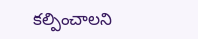కల్పించాలని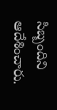సిబ్బందిని ఆదేశించారు.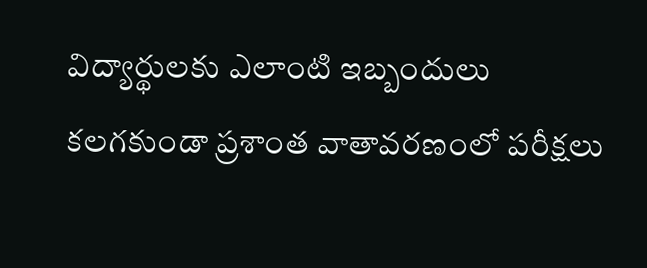విద్యార్థులకు ఎలాంటి ఇబ్బందులు కలగకుండా ప్రశాంత వాతావరణంలో పరీక్షలు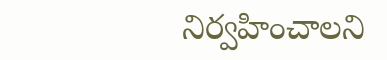నిర్వహించాలని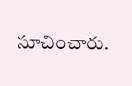సూచించారు.